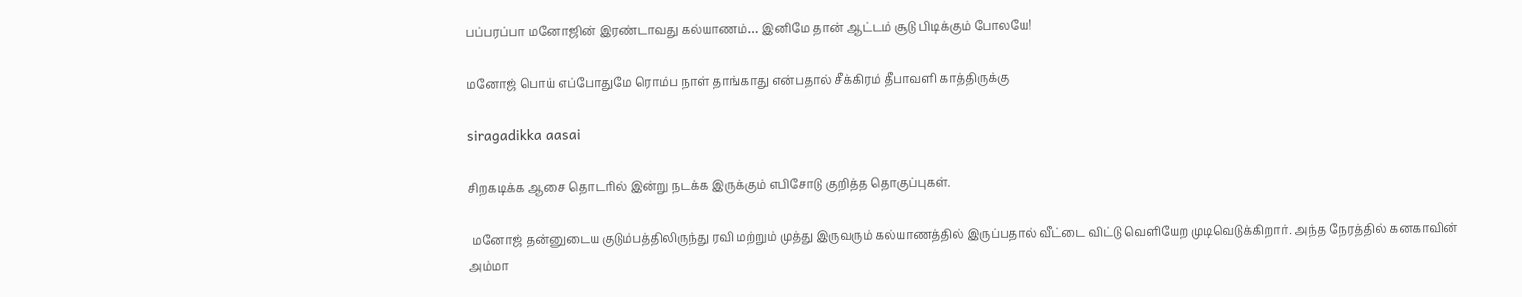பப்பரப்பா மனோஜின் இரண்டாவது கல்யாணம்… இனிமே தான் ஆட்டம் சூடு பிடிக்கும் போலயே!

மனோஜ் பொய் எப்போதுமே ரொம்ப நாள் தாங்காது என்பதால் சீக்கிரம் தீபாவளி காத்திருக்கு

siragadikka aasai

சிறகடிக்க ஆசை தொடரில் இன்று நடக்க இருக்கும் எபிசோடு குறித்த தொகுப்புகள்.

 மனோஜ் தன்னுடைய குடும்பத்திலிருந்து ரவி மற்றும் முத்து இருவரும் கல்யாணத்தில் இருப்பதால் வீட்டை விட்டு வெளியேற முடிவெடுக்கிறார். அந்த நேரத்தில் கனகாவின் அம்மா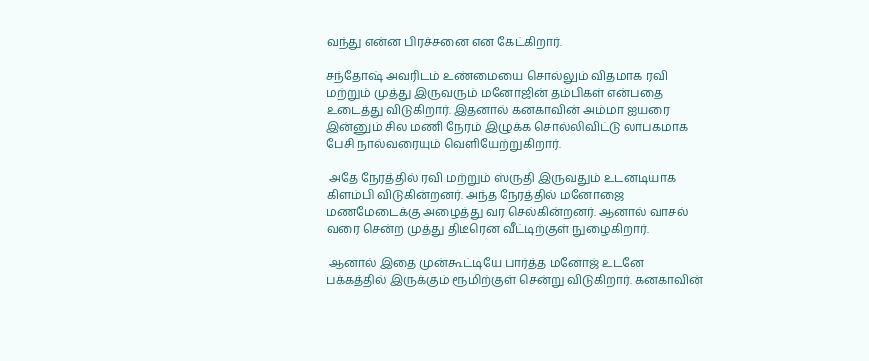வந்து என்ன பிரச்சனை என கேட்கிறார்.

சந்தோஷ் அவரிடம் உண்மையை சொல்லும் விதமாக ரவி மற்றும் முத்து இருவரும் மனோஜின் தம்பிகள் என்பதை உடைத்து விடுகிறார். இதனால் கனகாவின் அம்மா ஐயரை இன்னும் சில மணி நேரம் இழுக்க சொல்லிவிட்டு லாபகமாக பேசி நால்வரையும் வெளியேற்றுகிறார்.

 அதே நேரத்தில் ரவி மற்றும் ஸ்ருதி இருவதும் உடனடியாக கிளம்பி விடுகின்றனர். அந்த நேரத்தில் மனோஜை மணமேடைக்கு அழைத்து வர செல்கின்றனர். ஆனால் வாசல் வரை சென்ற முத்து திடீரென வீட்டிற்குள் நுழைகிறார்.

 ஆனால் இதை முன்கூட்டியே பார்த்த மனோஜ் உடனே பக்கத்தில் இருக்கும் ரூமிற்குள் சென்று விடுகிறார். கனகாவின்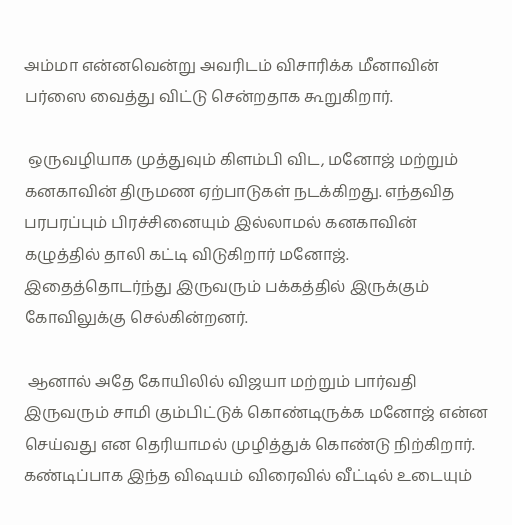அம்மா என்னவென்று அவரிடம் விசாரிக்க மீனாவின் பர்ஸை வைத்து விட்டு சென்றதாக கூறுகிறார்.

 ஒருவழியாக முத்துவும் கிளம்பி விட, மனோஜ் மற்றும் கனகாவின் திருமண ஏற்பாடுகள் நடக்கிறது. எந்தவித பரபரப்பும் பிரச்சினையும் இல்லாமல் கனகாவின் கழுத்தில் தாலி கட்டி விடுகிறார் மனோஜ். இதைத்தொடர்ந்து இருவரும் பக்கத்தில் இருக்கும் கோவிலுக்கு செல்கின்றனர்.

 ஆனால் அதே கோயிலில் விஜயா மற்றும் பார்வதி இருவரும் சாமி கும்பிட்டுக் கொண்டிருக்க மனோஜ் என்ன செய்வது என தெரியாமல் முழித்துக் கொண்டு நிற்கிறார். கண்டிப்பாக இந்த விஷயம் விரைவில் வீட்டில் உடையும்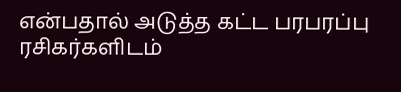என்பதால் அடுத்த கட்ட பரபரப்பு ரசிகர்களிடம்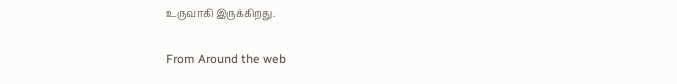உருவாகி இருக்கிறது.

From Around the web